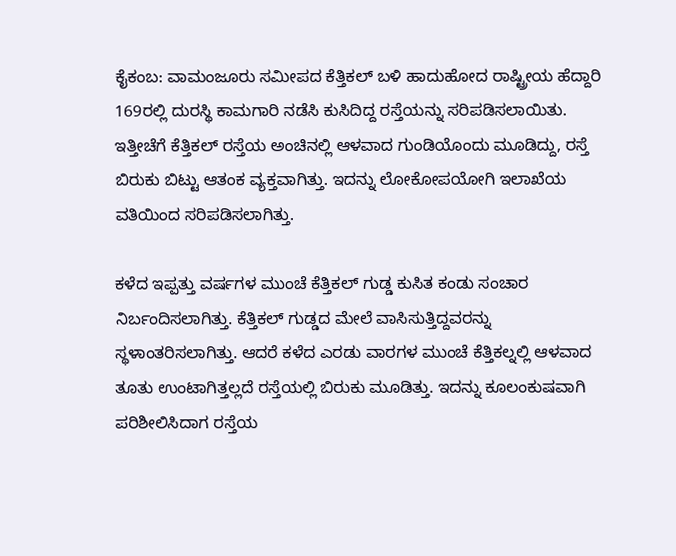ಕೈಕಂಬ: ವಾಮಂಜೂರು ಸಮೀಪದ ಕೆತ್ತಿಕಲ್ ಬಳಿ ಹಾದುಹೋದ ರಾಷ್ಟ್ರೀಯ ಹೆದ್ದಾರಿ 169ರಲ್ಲಿ ದುರಸ್ಥಿ ಕಾಮಗಾರಿ ನಡೆಸಿ ಕುಸಿದಿದ್ದ ರಸ್ತೆಯನ್ನು ಸರಿಪಡಿಸಲಾಯಿತು. ಇತ್ತೀಚೆಗೆ ಕೆತ್ತಿಕಲ್ ರಸ್ತೆಯ ಅಂಚಿನಲ್ಲಿ ಆಳವಾದ ಗುಂಡಿಯೊಂದು ಮೂಡಿದ್ದು, ರಸ್ತೆ ಬಿರುಕು ಬಿಟ್ಟು ಆತಂಕ ವ್ಯಕ್ತವಾಗಿತ್ತು. ಇದನ್ನು ಲೋಕೋಪಯೋಗಿ ಇಲಾಖೆಯ ವತಿಯಿಂದ ಸರಿಪಡಿಸಲಾಗಿತ್ತು.

ಕಳೆದ ಇಪ್ಪತ್ತು ವರ್ಷಗಳ ಮುಂಚೆ ಕೆತ್ತಿಕಲ್ ಗುಡ್ಡ ಕುಸಿತ ಕಂಡು ಸಂಚಾರ ನಿರ್ಬಂದಿಸಲಾಗಿತ್ತು. ಕೆತ್ತಿಕಲ್ ಗುಡ್ಡದ ಮೇಲೆ ವಾಸಿಸುತ್ತಿದ್ದವರನ್ನು ಸ್ಥಳಾಂತರಿಸಲಾಗಿತ್ತು. ಆದರೆ ಕಳೆದ ಎರಡು ವಾರಗಳ ಮುಂಚೆ ಕೆತ್ತಿಕಲ್ನಲ್ಲಿ ಆಳವಾದ ತೂತು ಉಂಟಾಗಿತ್ತಲ್ಲದೆ ರಸ್ತೆಯಲ್ಲಿ ಬಿರುಕು ಮೂಡಿತ್ತು. ಇದನ್ನು ಕೂಲಂಕುಷವಾಗಿ ಪರಿಶೀಲಿಸಿದಾಗ ರಸ್ತೆಯ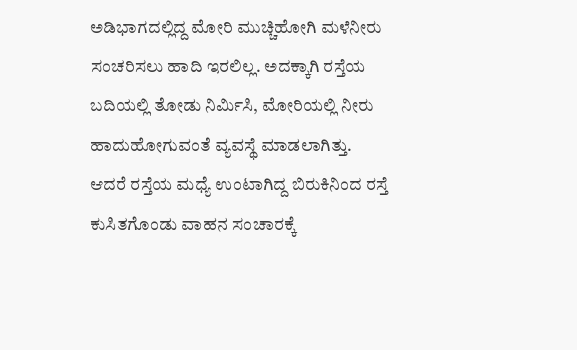ಅಡಿಭಾಗದಲ್ಲಿದ್ದ ಮೋರಿ ಮುಚ್ಚಿಹೋಗಿ ಮಳೆನೀರು ಸಂಚರಿಸಲು ಹಾದಿ ಇರಲಿಲ್ಲ. ಅದಕ್ಕಾಗಿ ರಸ್ತೆಯ ಬದಿಯಲ್ಲಿ ತೋಡು ನಿರ್ಮಿಸಿ, ಮೋರಿಯಲ್ಲಿ ನೀರು ಹಾದುಹೋಗುವಂತೆ ವ್ಯವಸ್ಥೆ ಮಾಡಲಾಗಿತ್ತು.
ಆದರೆ ರಸ್ತೆಯ ಮಧ್ಯೆ ಉಂಟಾಗಿದ್ದ ಬಿರುಕಿನಿಂದ ರಸ್ತೆ ಕುಸಿತಗೊಂಡು ವಾಹನ ಸಂಚಾರಕ್ಕೆ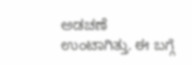ಅಡಚಣೆ ಉಂಟಾಗಿತ್ತು. ಈ ಬಗ್ಗೆ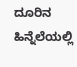ದೂರಿನ ಹಿನ್ನೆಲೆಯಲ್ಲಿ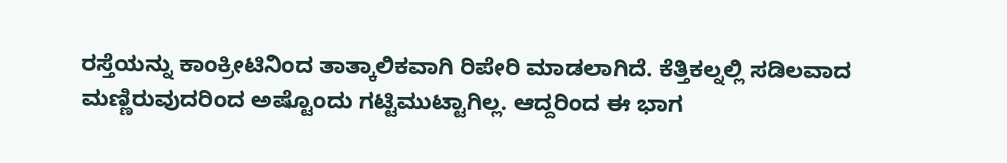ರಸ್ತೆಯನ್ನು ಕಾಂಕ್ರೀಟಿನಿಂದ ತಾತ್ಕಾಲಿಕವಾಗಿ ರಿಪೇರಿ ಮಾಡಲಾಗಿದೆ. ಕೆತ್ತಿಕಲ್ನಲ್ಲಿ ಸಡಿಲವಾದ ಮಣ್ಣಿರುವುದರಿಂದ ಅಷ್ಟೊಂದು ಗಟ್ಟಿಮುಟ್ಟಾಗಿಲ್ಲ. ಆದ್ದರಿಂದ ಈ ಭಾಗ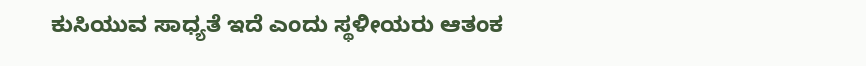ಕುಸಿಯುವ ಸಾಧ್ಯತೆ ಇದೆ ಎಂದು ಸ್ಥಳೀಯರು ಆತಂಕ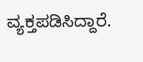ವ್ಯಕ್ತಪಡಿಸಿದ್ದಾರೆ.